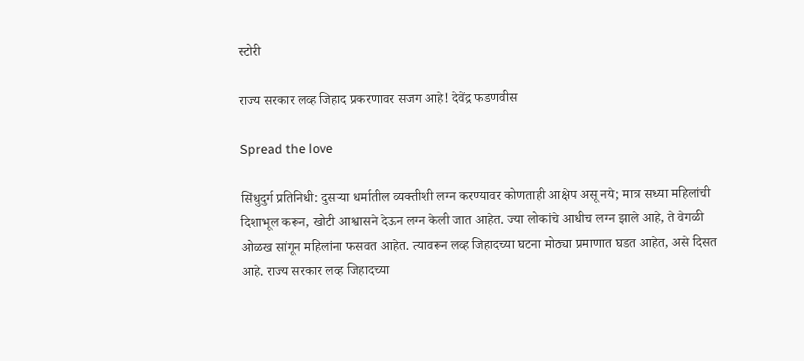स्टोरी

राज्य सरकार लव्ह जिहाद प्रकरणावर सजग आहे! देवेंद्र फडणवीस

Spread the love

सिंधुदुर्ग प्रतिनिधी: दुसर्‍या धर्मातील व्यक्तीशी लग्न करण्यावर कोणताही आक्षेप असू नये; मात्र सध्या महिलांची दिशाभूल करून, खोटी आश्वासने देऊन लग्न केली जात आहेत. ज्या लोकांचे आधीच लग्न झाले आहे, ते वेगळी ओळख सांगून महिलांना फसवत आहेत. त्यावरून लव्ह जिहादच्या घटना मोठ्या प्रमाणात घडत आहेत, असे दिसत आहे. राज्य सरकार लव्ह जिहादच्या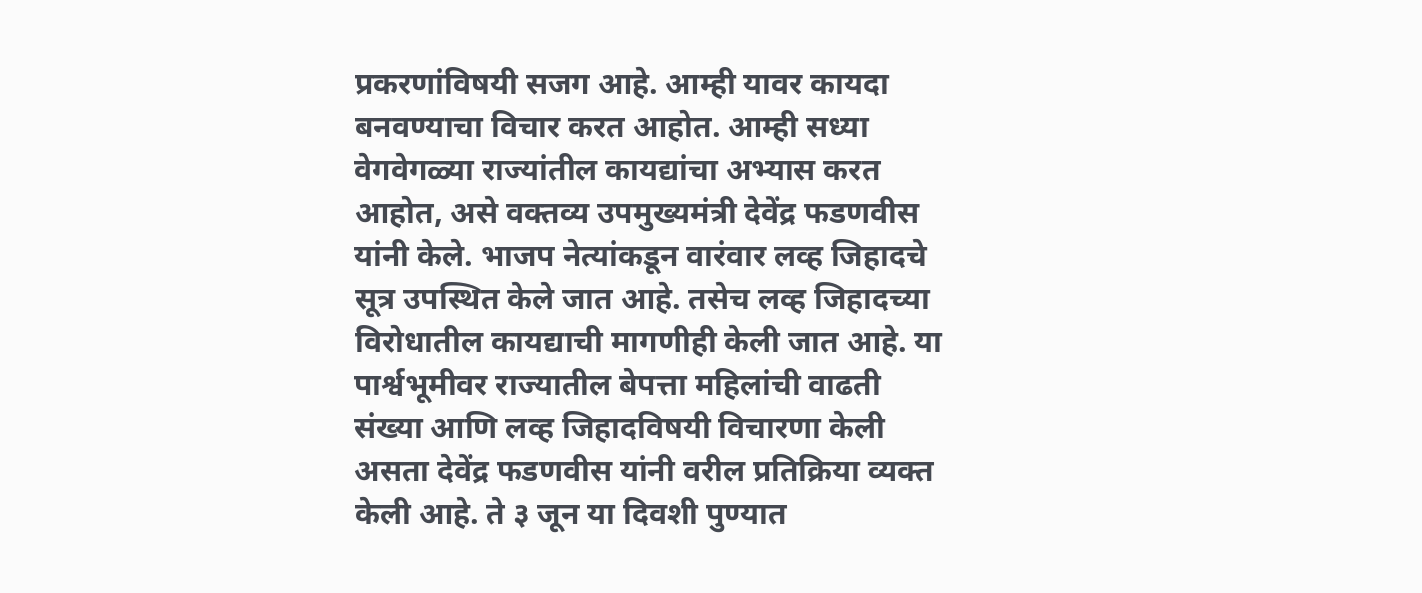प्रकरणांविषयी सजग आहे. आम्ही यावर कायदा बनवण्याचा विचार करत आहोत. आम्ही सध्या वेगवेगळ्या राज्यांतील कायद्यांचा अभ्यास करत आहोत, असे वक्तव्य उपमुख्यमंत्री देवेंद्र फडणवीस यांनी केले. भाजप नेत्यांकडून वारंवार लव्ह जिहादचे सूत्र उपस्थित केले जात आहे. तसेच लव्ह जिहादच्या विरोधातील कायद्याची मागणीही केली जात आहे. या पार्श्वभूमीवर राज्यातील बेपत्ता महिलांची वाढती संख्या आणि लव्ह जिहादविषयी विचारणा केली असता देवेंद्र फडणवीस यांनी वरील प्रतिक्रिया व्यक्त केली आहे. ते ३ जून या दिवशी पुण्यात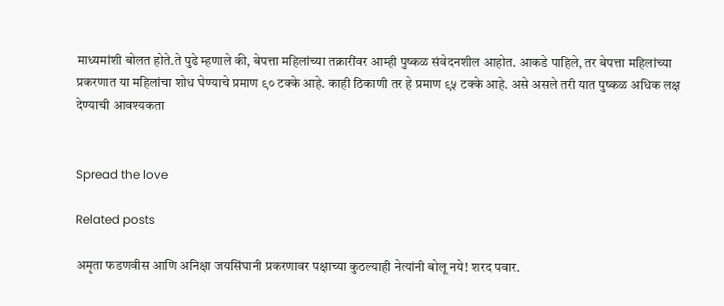माध्यमांशी बोलत होते.ते पुढे म्हणाले की, बेपत्ता महिलांच्या तक्रारींवर आम्ही पुष्कळ संवेदनशील आहोत. आकडे पाहिले, तर बेपत्ता महिलांच्या प्रकरणात या महिलांचा शोध घेण्याचे प्रमाण ९० टक्के आहे. काही ठिकाणी तर हे प्रमाण ९५ टक्के आहे. असे असले तरी यात पुष्कळ अधिक लक्ष देण्याची आवश्यकता


Spread the love

Related posts

अमृता फडणवीस आणि अनिक्षा जयसिंघानी प्रकरणावर पक्षाच्या कुठल्याही नेत्यांनी बोलू नये! शरद पवार.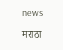news

मराठा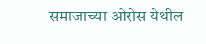समाजाच्या ओरोस येथील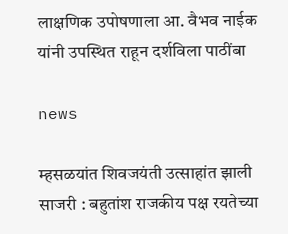लाक्षणिक उपोषणाला आ. वैभव नाईक यांनी उपस्थित राहून दर्शविला पाठींबा

news

म्हसळयांत शिवजयंती उत्साहांत झाली साजरी : बहुतांश राजकीय पक्ष रयतेच्या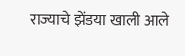राज्याचे झेंडया खाली आले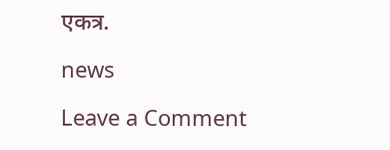एकत्र.

news

Leave a Comment